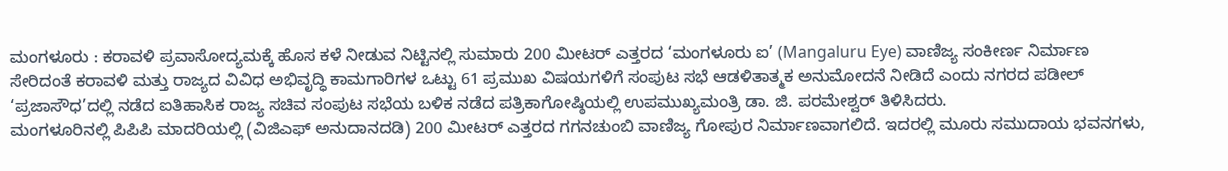ಮಂಗಳೂರು : ಕರಾವಳಿ ಪ್ರವಾಸೋದ್ಯಮಕ್ಕೆ ಹೊಸ ಕಳೆ ನೀಡುವ ನಿಟ್ಟಿನಲ್ಲಿ ಸುಮಾರು 200 ಮೀಟರ್ ಎತ್ತರದ ‘ಮಂಗಳೂರು ಐ’ (Mangaluru Eye) ವಾಣಿಜ್ಯ ಸಂಕೀರ್ಣ ನಿರ್ಮಾಣ ಸೇರಿದಂತೆ ಕರಾವಳಿ ಮತ್ತು ರಾಜ್ಯದ ವಿವಿಧ ಅಭಿವೃದ್ಧಿ ಕಾಮಗಾರಿಗಳ ಒಟ್ಟು 61 ಪ್ರಮುಖ ವಿಷಯಗಳಿಗೆ ಸಂಪುಟ ಸಭೆ ಆಡಳಿತಾತ್ಮಕ ಅನುಮೋದನೆ ನೀಡಿದೆ ಎಂದು ನಗರದ ಪಡೀಲ್ ‘ಪ್ರಜಾಸೌಧ’ದಲ್ಲಿ ನಡೆದ ಐತಿಹಾಸಿಕ ರಾಜ್ಯ ಸಚಿವ ಸಂಪುಟ ಸಭೆಯ ಬಳಿಕ ನಡೆದ ಪತ್ರಿಕಾಗೋಷ್ಠಿಯಲ್ಲಿ ಉಪಮುಖ್ಯಮಂತ್ರಿ ಡಾ. ಜಿ. ಪರಮೇಶ್ವರ್ ತಿಳಿಸಿದರು.
ಮಂಗಳೂರಿನಲ್ಲಿ ಪಿಪಿಪಿ ಮಾದರಿಯಲ್ಲಿ (ವಿಜಿಎಫ್ ಅನುದಾನದಡಿ) 200 ಮೀಟರ್ ಎತ್ತರದ ಗಗನಚುಂಬಿ ವಾಣಿಜ್ಯ ಗೋಪುರ ನಿರ್ಮಾಣವಾಗಲಿದೆ. ಇದರಲ್ಲಿ ಮೂರು ಸಮುದಾಯ ಭವನಗಳು,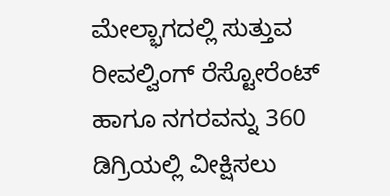ಮೇಲ್ಭಾಗದಲ್ಲಿ ಸುತ್ತುವ ರೀವಲ್ವಿಂಗ್ ರೆಸ್ಟೋರೆಂಟ್ ಹಾಗೂ ನಗರವನ್ನು 360 ಡಿಗ್ರಿಯಲ್ಲಿ ವೀಕ್ಷಿಸಲು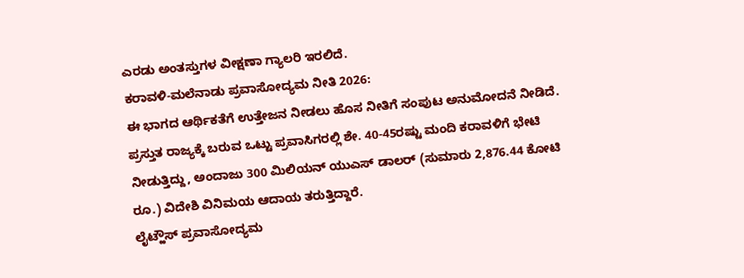ಎರಡು ಅಂತಸ್ತುಗಳ ವೀಕ್ಷಣಾ ಗ್ಯಾಲರಿ ಇರಲಿದೆ.
ಕರಾವಳಿ-ಮಲೆನಾಡು ಪ್ರವಾಸೋದ್ಯಮ ನೀತಿ 2026:
ಈ ಭಾಗದ ಆರ್ಥಿಕತೆಗೆ ಉತ್ತೇಜನ ನೀಡಲು ಹೊಸ ನೀತಿಗೆ ಸಂಪುಟ ಅನುಮೋದನೆ ನೀಡಿದೆ. ಪ್ರಸ್ತುತ ರಾಜ್ಯಕ್ಕೆ ಬರುವ ಒಟ್ಟು ಪ್ರವಾಸಿಗರಲ್ಲಿ ಶೇ. 40-45ರಷ್ಟು ಮಂದಿ ಕರಾವಳಿಗೆ ಭೇಟಿ ನೀಡುತ್ತಿದ್ದು, ಅಂದಾಜು 300 ಮಿಲಿಯನ್ ಯುಎಸ್ ಡಾಲರ್ (ಸುಮಾರು 2,876.44 ಕೋಟಿ ರೂ.) ವಿದೇಶಿ ವಿನಿಮಯ ಆದಾಯ ತರುತ್ತಿದ್ದಾರೆ.
ಲೈಟ್ಹೌಸ್ ಪ್ರವಾಸೋದ್ಯಮ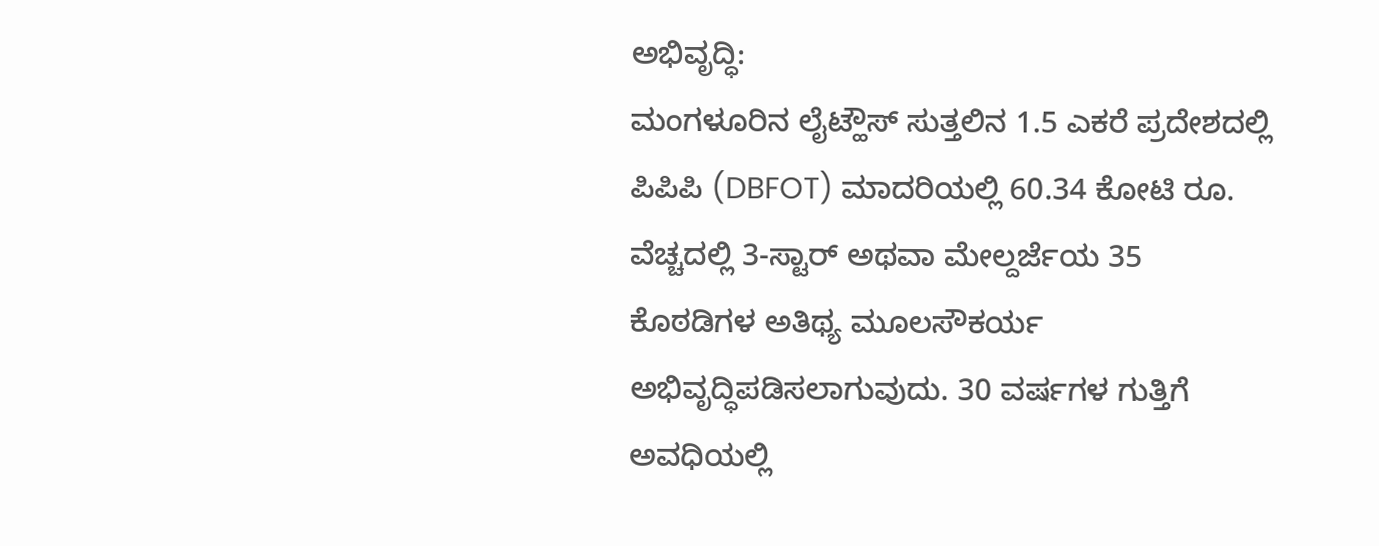ಅಭಿವೃದ್ಧಿ:
ಮಂಗಳೂರಿನ ಲೈಟ್ಹೌಸ್ ಸುತ್ತಲಿನ 1.5 ಎಕರೆ ಪ್ರದೇಶದಲ್ಲಿ ಪಿಪಿಪಿ (DBFOT) ಮಾದರಿಯಲ್ಲಿ 60.34 ಕೋಟಿ ರೂ. ವೆಚ್ಚದಲ್ಲಿ 3-ಸ್ಟಾರ್ ಅಥವಾ ಮೇಲ್ದರ್ಜೆಯ 35 ಕೊಠಡಿಗಳ ಅತಿಥ್ಯ ಮೂಲಸೌಕರ್ಯ ಅಭಿವೃದ್ಧಿಪಡಿಸಲಾಗುವುದು. 30 ವರ್ಷಗಳ ಗುತ್ತಿಗೆ ಅವಧಿಯಲ್ಲಿ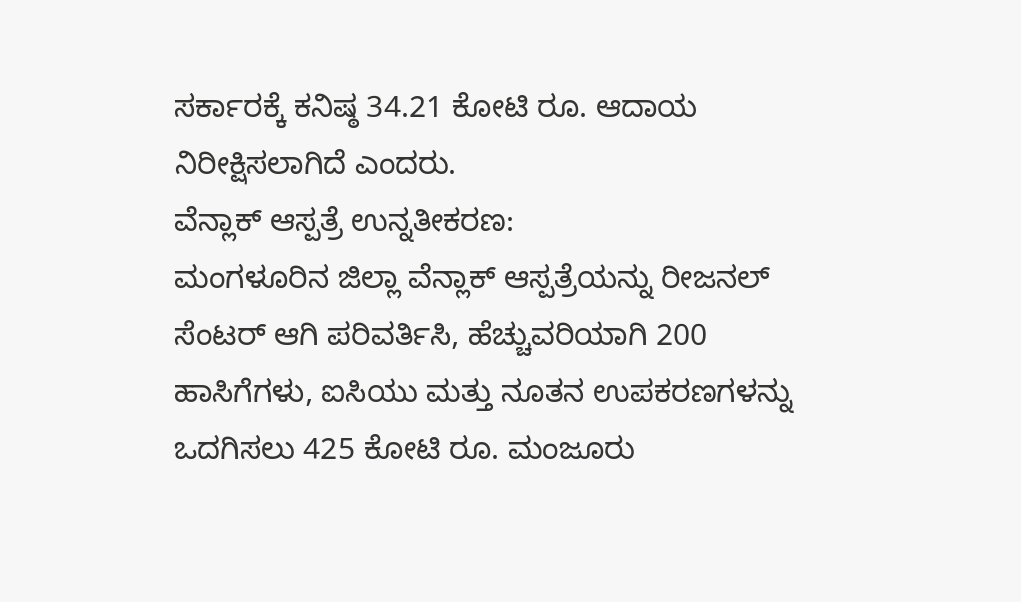ಸರ್ಕಾರಕ್ಕೆ ಕನಿಷ್ಠ 34.21 ಕೋಟಿ ರೂ. ಆದಾಯ ನಿರೀಕ್ಷಿಸಲಾಗಿದೆ ಎಂದರು.
ವೆನ್ಲಾಕ್ ಆಸ್ಪತ್ರೆ ಉನ್ನತೀಕರಣ:
ಮಂಗಳೂರಿನ ಜಿಲ್ಲಾ ವೆನ್ಲಾಕ್ ಆಸ್ಪತ್ರೆಯನ್ನು ರೀಜನಲ್ ಸೆಂಟರ್ ಆಗಿ ಪರಿವರ್ತಿಸಿ, ಹೆಚ್ಚುವರಿಯಾಗಿ 200 ಹಾಸಿಗೆಗಳು, ಐಸಿಯು ಮತ್ತು ನೂತನ ಉಪಕರಣಗಳನ್ನು ಒದಗಿಸಲು 425 ಕೋಟಿ ರೂ. ಮಂಜೂರು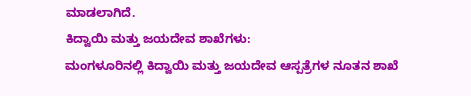ಮಾಡಲಾಗಿದೆ.
ಕಿದ್ವಾಯಿ ಮತ್ತು ಜಯದೇವ ಶಾಖೆಗಳು:
ಮಂಗಳೂರಿನಲ್ಲಿ ಕಿದ್ವಾಯಿ ಮತ್ತು ಜಯದೇವ ಆಸ್ಪತ್ರೆಗಳ ನೂತನ ಶಾಖೆ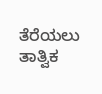ತೆರೆಯಲು ತಾತ್ವಿಕ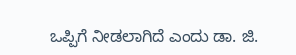ಒಪ್ಪಿಗೆ ನೀಡಲಾಗಿದೆ ಎಂದು ಡಾ. ಜಿ.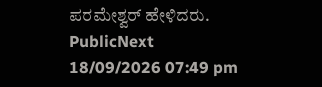ಪರಮೇಶ್ವರ್ ಹೇಳಿದರು.
PublicNext
18/09/2026 07:49 pm